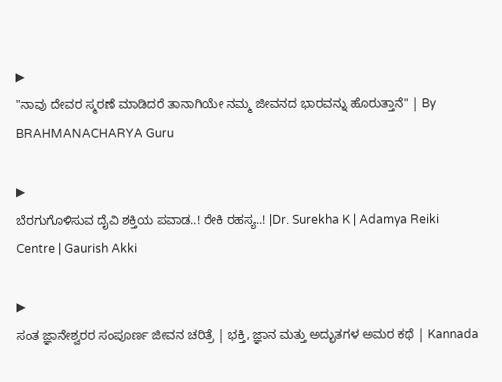▶
"ನಾವು ದೇವರ ಸ್ಮರಣೆ ಮಾಡಿದರೆ ತಾನಾಗಿಯೇ ನಮ್ಮ ಜೀವನದ ಭಾರವನ್ನು ಹೊರುತ್ತಾನೆ" | By BRAHMANACHARYA Guru

▶
ಬೆರಗುಗೊಳಿಸುವ ದೈವಿ ಶಕ್ತಿಯ ಪವಾಡ..! ರೇಕಿ ರಹಸ್ಯ..! |Dr. Surekha K | Adamya Reiki Centre | Gaurish Akki

▶
ಸಂತ ಜ್ಞಾನೇಶ್ವರರ ಸಂಪೂರ್ಣ ಜೀವನ ಚರಿತ್ರೆ | ಭಕ್ತಿ, ಜ್ಞಾನ ಮತ್ತು ಅದ್ಭುತಗಳ ಅಮರ ಕಥೆ | Kannada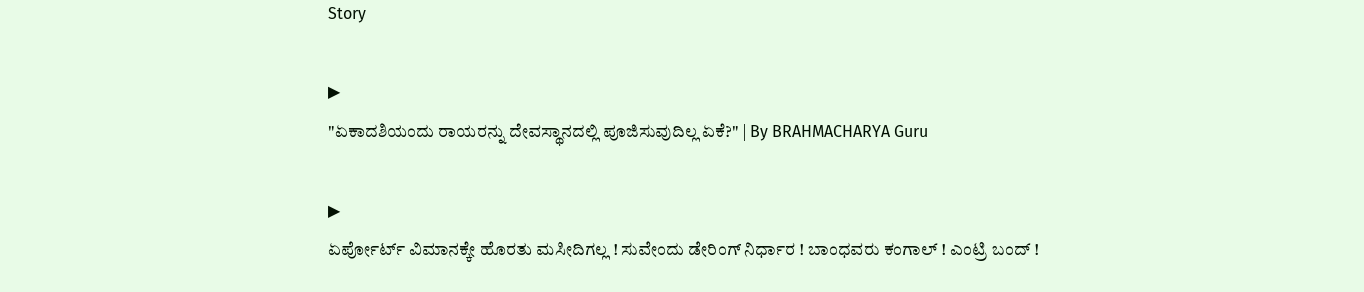Story

▶
"ಏಕಾದಶಿಯಂದು ರಾಯರನ್ನು ದೇವಸ್ಥಾನದಲ್ಲಿ ಪೂಜಿಸುವುದಿಲ್ಲ ಏಕೆ?" | By BRAHMACHARYA Guru

▶
ಏರ್ಪೋರ್ಟ್ ವಿಮಾನಕ್ಕೇ ಹೊರತು ಮಸೀದಿಗಲ್ಲ ! ಸುವೇಂದು ಡೇರಿಂಗ್ ನಿರ್ಧಾರ ! ಬಾಂಧವರು ಕಂಗಾಲ್ ! ಎಂಟ್ರಿ ಬಂದ್ !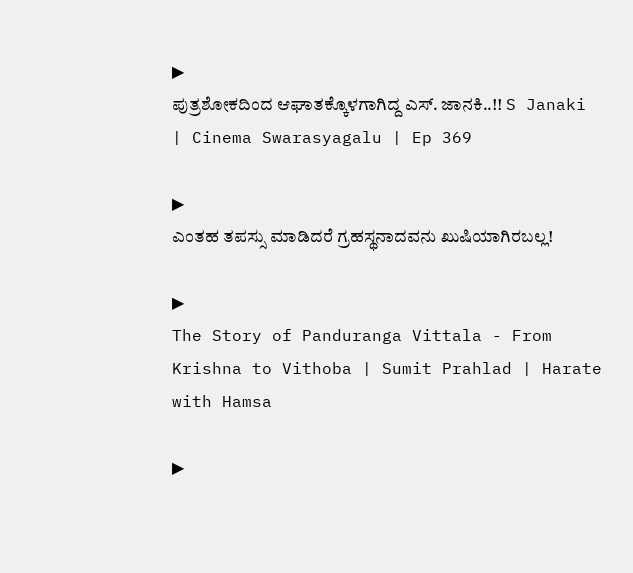▶
ಪುತ್ರಶೋಕದಿಂದ ಆಘಾತಕ್ಕೊಳಗಾಗಿದ್ದ ಎಸ್. ಜಾನಕಿ..!! S Janaki | Cinema Swarasyagalu | Ep 369

▶
ಎಂತಹ ತಪಸ್ಸು ಮಾಡಿದರೆ ಗ್ರಹಸ್ಥನಾದವನು ಖುಷಿಯಾಗಿರಬಲ್ಲ!

▶
The Story of Panduranga Vittala - From Krishna to Vithoba | Sumit Prahlad | Harate with Hamsa

▶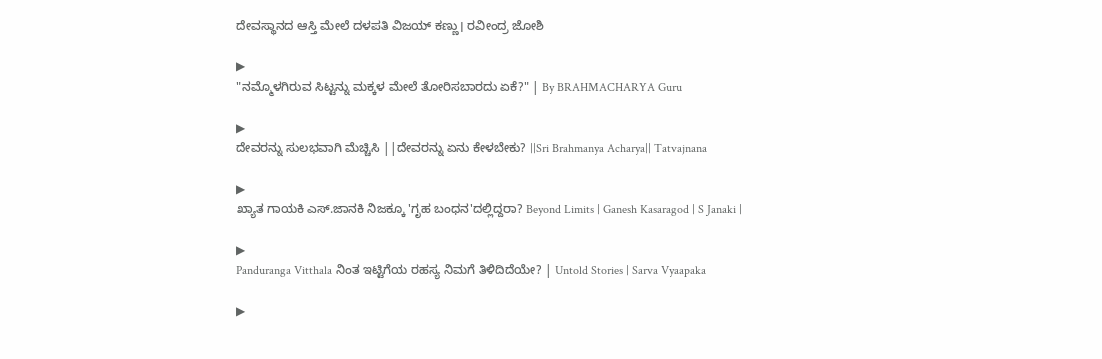ದೇವಸ್ಥಾನದ ಆಸ್ತಿ ಮೇಲೆ ದಳಪತಿ ವಿಜಯ್ ಕಣ್ಣು। ರವೀಂದ್ರ ಜೋಶಿ

▶
"ನಮ್ಮೊಳಗಿರುವ ಸಿಟ್ಟನ್ನು ಮಕ್ಕಳ ಮೇಲೆ ತೋರಿಸಬಾರದು ಏಕೆ?" | By BRAHMACHARYA Guru

▶
ದೇವರನ್ನು ಸುಲಭವಾಗಿ ಮೆಚ್ಚಿಸಿ ||ದೇವರನ್ನು ಏನು ಕೇಳಬೇಕು? ||Sri Brahmanya Acharya|| Tatvajnana

▶
ಖ್ಯಾತ ಗಾಯಕಿ ಎಸ್.ಜಾನಕಿ ನಿಜಕ್ಕೂ 'ಗೃಹ ಬಂಧನ'ದಲ್ಲಿದ್ದರಾ? Beyond Limits | Ganesh Kasaragod | S Janaki |

▶
Panduranga Vitthala ನಿಂತ ಇಟ್ಟಿಗೆಯ ರಹಸ್ಯ ನಿಮಗೆ ತಿಳಿದಿದೆಯೇ? | Untold Stories | Sarva Vyaapaka

▶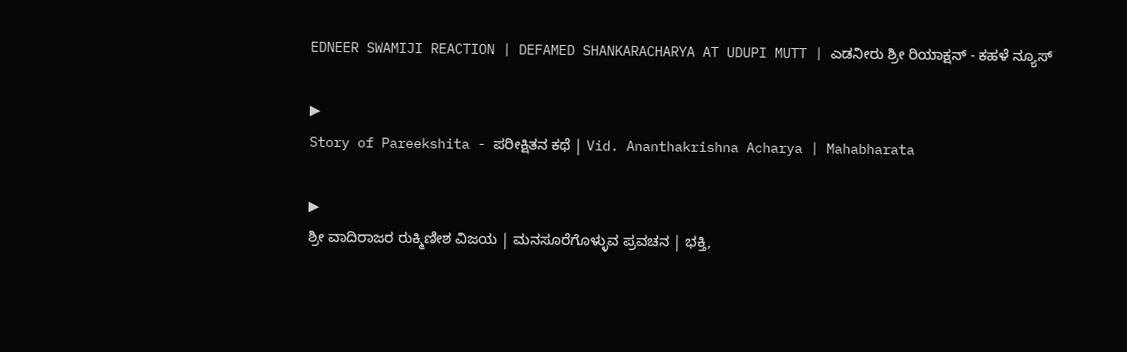EDNEER SWAMIJI REACTION | DEFAMED SHANKARACHARYA AT UDUPI MUTT | ಎಡನೀರು ಶ್ರೀ ರಿಯಾಕ್ಷನ್ - ಕಹಳೆ ನ್ಯೂಸ್

▶
Story of Pareekshita - ಪರೀಕ್ಷಿತನ ಕಥೆ | Vid. Ananthakrishna Acharya | Mahabharata

▶
ಶ್ರೀ ವಾದಿರಾಜರ ರುಕ್ಮಿಣೀಶ ವಿಜಯ | ಮನಸೂರೆಗೊಳ್ಳುವ ಪ್ರವಚನ | ಭಕ್ತಿ,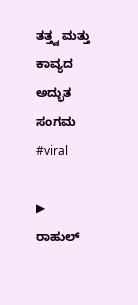ತತ್ತ್ವ ಮತ್ತು ಕಾವ್ಯದ ಅದ್ಭುತ ಸಂಗಮ #viral

▶
ರಾಹುಲ್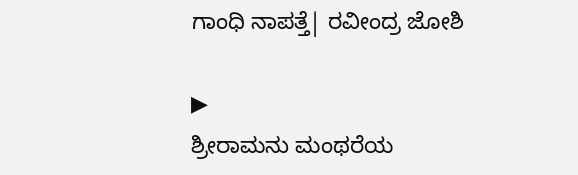ಗಾಂಧಿ ನಾಪತ್ತೆ| ರವೀಂದ್ರ ಜೋಶಿ

▶
ಶ್ರೀರಾಮನು ಮಂಥರೆಯ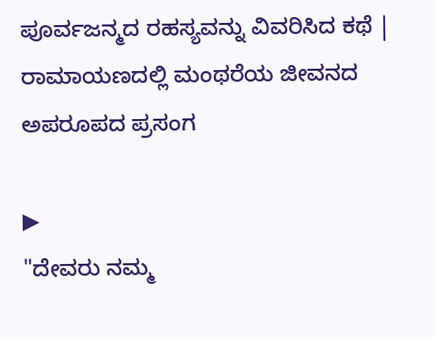ಪೂರ್ವಜನ್ಮದ ರಹಸ್ಯವನ್ನು ವಿವರಿಸಿದ ಕಥೆ | ರಾಮಾಯಣದಲ್ಲಿ ಮಂಥರೆಯ ಜೀವನದ ಅಪರೂಪದ ಪ್ರಸಂಗ

▶
"ದೇವರು ನಮ್ಮ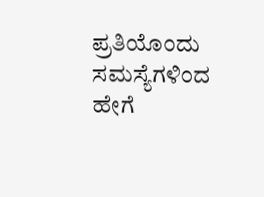ಪ್ರತಿಯೊಂದು ಸಮಸ್ಯೆಗಳಿಂದ ಹೇಗೆ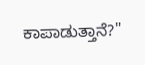ಕಾಪಾಡುತ್ತಾನೆ?"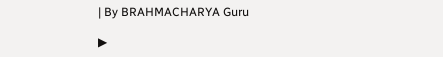| By BRAHMACHARYA Guru

▶